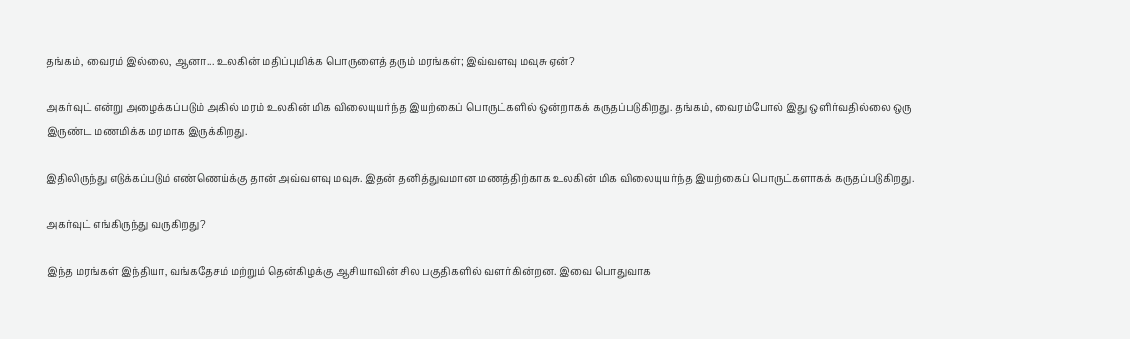தங்கம், வைரம் இல்லை, ஆனா... உலகின் மதிப்புமிக்க பொருளைத் தரும் மரங்கள்; இவ்வளவு மவுசு ஏன்?

அகர்வுட் என்று அழைக்கப்படும் அகில் மரம் உலகின் மிக விலையுயர்ந்த இயற்கைப் பொருட்களில் ஒன்றாகக் கருதப்படுகிறது. தங்கம், வைரம்போல் இது ஒளிர்வதில்லை ஒரு இருண்ட மணமிக்க மரமாக இருக்கிறது.

இதிலிருந்து எடுக்கப்படும் எண்ணெய்க்கு தான் அவ்வளவு மவுசு. இதன் தனித்துவமான மணத்திற்காக உலகின் மிக விலையுயர்ந்த இயற்கைப் பொருட்களாகக் கருதப்படுகிறது.

அகர்வுட் எங்கிருந்து வருகிறது?

இந்த மரங்கள் இந்தியா, வங்கதேசம் மற்றும் தென்கிழக்கு ஆசியாவின் சில பகுதிகளில் வளர்கின்றன. இவை பொதுவாக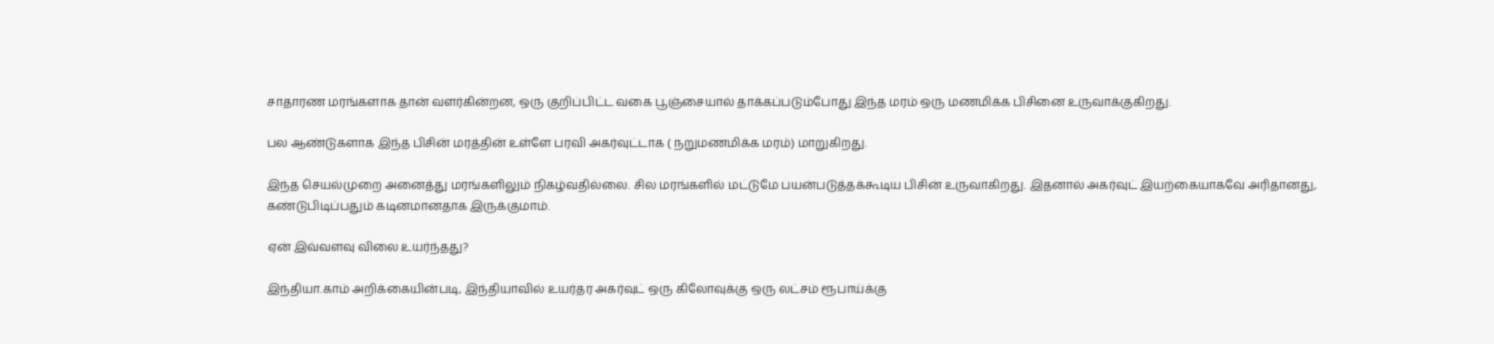சாதாரண மரங்களாக தான் வளர்கின்றன, ஒரு குறிப்பிட்ட வகை பூஞ்சையால் தாக்கப்படும்போது இந்த மரம் ஒரு மணமிக்க பிசினை உருவாக்குகிறது.

பல ஆண்டுகளாக இந்த பிசின் மரத்தின் உள்ளே பரவி அகர்வுட்டாக ( நறுமணமிக்க மரம்) மாறுகிறது.

இந்த செயல்முறை அனைத்து மரங்களிலும் நிகழ்வதில்லை. சில மரங்களில் மட்டுமே பயன்படுத்தக்கூடிய பிசின் உருவாகிறது. இதனால் அகர்வுட் இயற்கையாகவே அரிதானது, கண்டுபிடிப்பதும் கடினமானதாக இருக்குமாம்.

ஏன் இவ்வளவு விலை உயர்ந்தது?

இந்தியா.காம் அறிக்கையின்படி, இந்தியாவில் உயர்தர அகர்வுட் ஒரு கிலோவுக்கு ஒரு லட்சம் ரூபாய்க்கு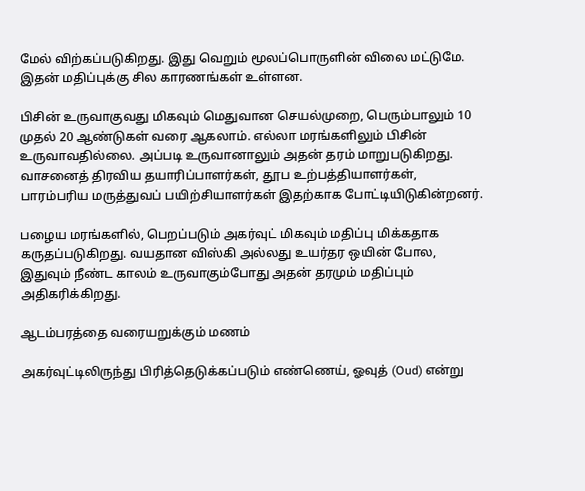மேல் விற்கப்படுகிறது. இது வெறும் மூலப்பொருளின் விலை மட்டுமே. இதன் மதிப்புக்கு சில காரணங்கள் உள்ளன.

பிசின் உருவாகுவது மிகவும் மெதுவான செயல்முறை, பெரும்பாலும் 10 முதல் 20 ஆண்டுகள் வரை ஆகலாம். எல்லா மரங்களிலும் பிசின் உருவாவதில்லை. அப்படி உருவானாலும் அதன் தரம் மாறுபடுகிறது. வாசனைத் திரவிய தயாரிப்பாளர்கள், தூப உற்பத்தியாளர்கள், பாரம்பரிய மருத்துவப் பயிற்சியாளர்கள் இதற்காக போட்டியிடுகின்றனர்.

பழைய மரங்களில், பெறப்படும் அகர்வுட் மிகவும் மதிப்பு மிக்கதாக கருதப்படுகிறது. வயதான விஸ்கி அல்லது உயர்தர ஒயின் போல, இதுவும் நீண்ட காலம் உருவாகும்போது அதன் தரமும் மதிப்பும் அதிகரிக்கிறது.

ஆடம்பரத்தை வரையறுக்கும் மணம்

அகர்வுட்டிலிருந்து பிரித்தெடுக்கப்படும் எண்ணெய், ஓவுத் (Oud) என்று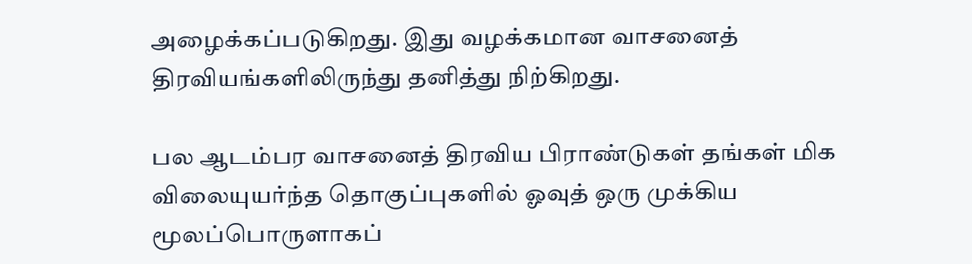அழைக்கப்படுகிறது. இது வழக்கமான வாசனைத் திரவியங்களிலிருந்து தனித்து நிற்கிறது.

பல ஆடம்பர வாசனைத் திரவிய பிராண்டுகள் தங்கள் மிக விலையுயர்ந்த தொகுப்புகளில் ஓவுத் ஒரு முக்கிய மூலப்பொருளாகப்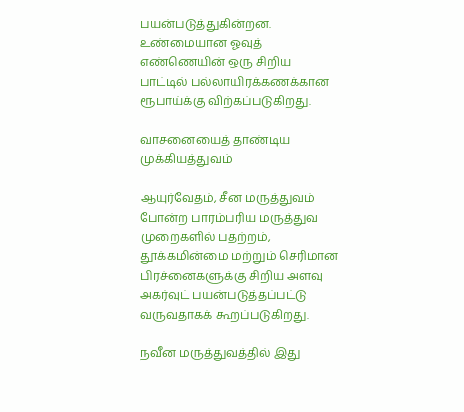பயன்படுத்துகின்றன. உண்மையான ஓவுத் எண்ணெயின் ஒரு சிறிய பாட்டில் பல்லாயிரக்கணக்கான ரூபாய்க்கு விற்கப்படுகிறது.

வாசனையைத் தாண்டிய முக்கியத்துவம்

ஆயுர்வேதம், சீன மருத்துவம் போன்ற பாரம்பரிய மருத்துவ முறைகளில் பதற்றம், தூக்கமின்மை மற்றும் செரிமான பிரச்னைகளுக்கு சிறிய அளவு அகர்வுட் பயன்படுத்தப்பட்டு வருவதாகக் கூறப்படுகிறது.

நவீன மருத்துவத்தில் இது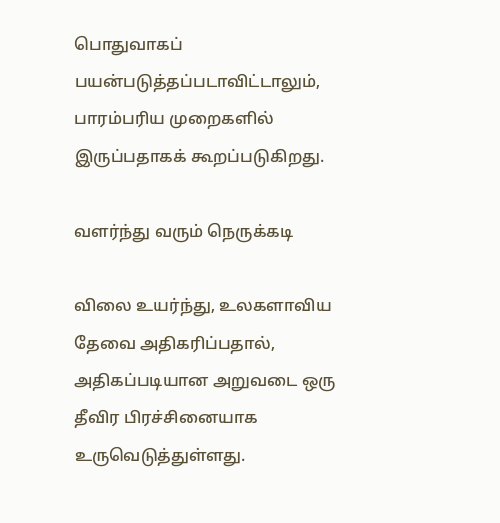பொதுவாகப் பயன்படுத்தப்படாவிட்டாலும், பாரம்பரிய முறைகளில் இருப்பதாகக் கூறப்படுகிறது.

வளர்ந்து வரும் நெருக்கடி

விலை உயர்ந்து, உலகளாவிய தேவை அதிகரிப்பதால், அதிகப்படியான அறுவடை ஒரு தீவிர பிரச்சினையாக உருவெடுத்துள்ளது.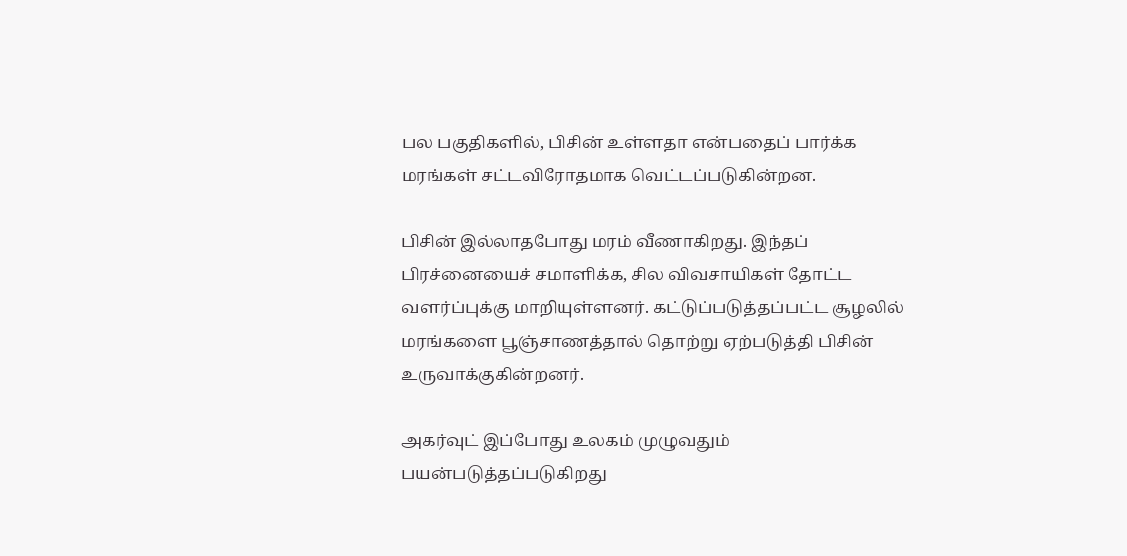பல பகுதிகளில், பிசின் உள்ளதா என்பதைப் பார்க்க மரங்கள் சட்டவிரோதமாக வெட்டப்படுகின்றன.

பிசின் இல்லாதபோது மரம் வீணாகிறது. இந்தப் பிரச்னையைச் சமாளிக்க, சில விவசாயிகள் தோட்ட வளர்ப்புக்கு மாறியுள்ளனர். கட்டுப்படுத்தப்பட்ட சூழலில் மரங்களை பூஞ்சாணத்தால் தொற்று ஏற்படுத்தி பிசின் உருவாக்குகின்றனர்.

அகர்வுட் இப்போது உலகம் முழுவதும் பயன்படுத்தப்படுகிறது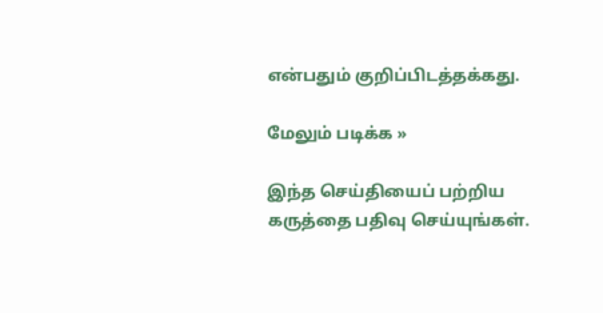என்பதும் குறிப்பிடத்தக்கது.

மேலும் படிக்க »

இந்த செய்தியைப் பற்றிய கருத்தை பதிவு செய்யுங்கள்.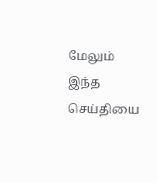மேலும் இந்த செய்தியை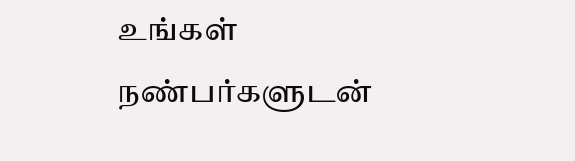உங்கள் நண்பர்களுடன்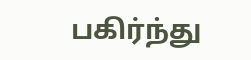பகிர்ந்து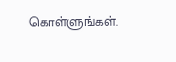கொள்ளுங்கள்.